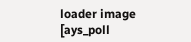loader image
[ays_poll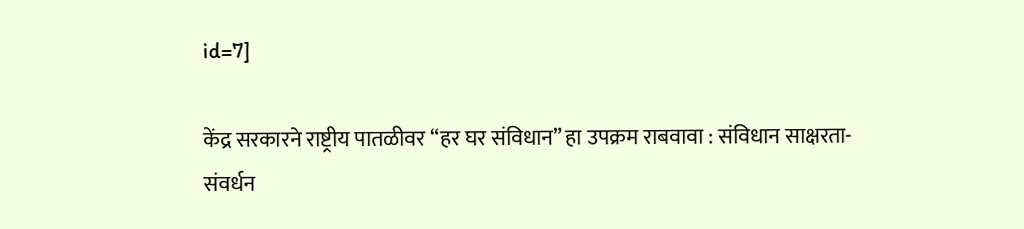id=7]

केंद्र सरकारने राष्ट्रीय पातळीवर “हर घर संविधान” हा उपक्रम राबवावा : संविधान साक्षरता-संवर्धन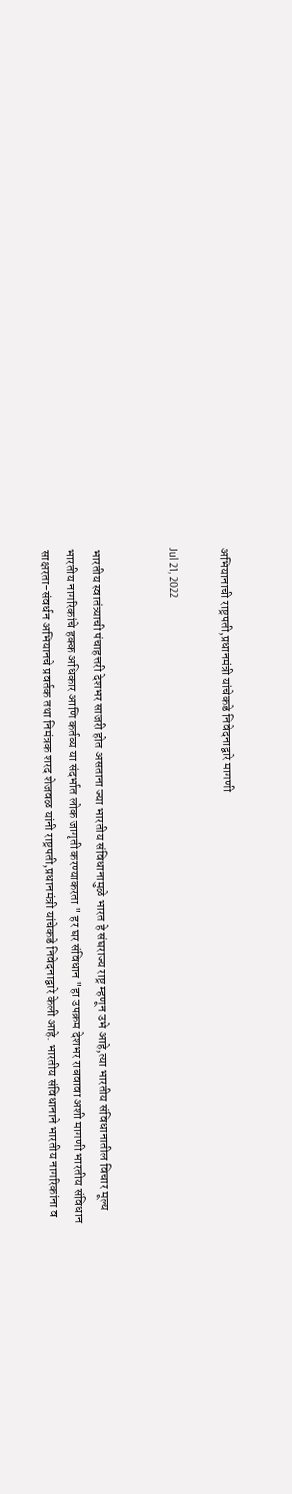अभियानाची राष्ट्रपती,प्रधानमंत्री यांचेकडे निवेदनाद्वारे मागणी

Jul 21, 2022


भारतीय स्वातंत्र्याची पंचाहत्तरी देशभर साजरी होत असताना ज्या भारतीय संविधानामुळे भारत हे संघराज्य राष्ट्र म्हणून उभे आहे,त्या भारतीय संविधानातील विचार मूल्य भारतीय नागरिकांचे हक्क अधिकार आणि कर्तव्य या संदर्भात लोक जागृती करण्याकरता " हर घर संविधान "हा उपक्रम देशभर राबवावा अशी मागणी भारतीय संविधान साक्षरता-संवर्धन अभियानचे प्रवर्तक तथा निमंत्रक शरद शेजवळ यांनी राष्ट्रपती,प्रधानमंत्री यांचेकडे निवेदनाद्वारे केली आहे. भारतीय संविधानाने भारतीय नागरिकांना व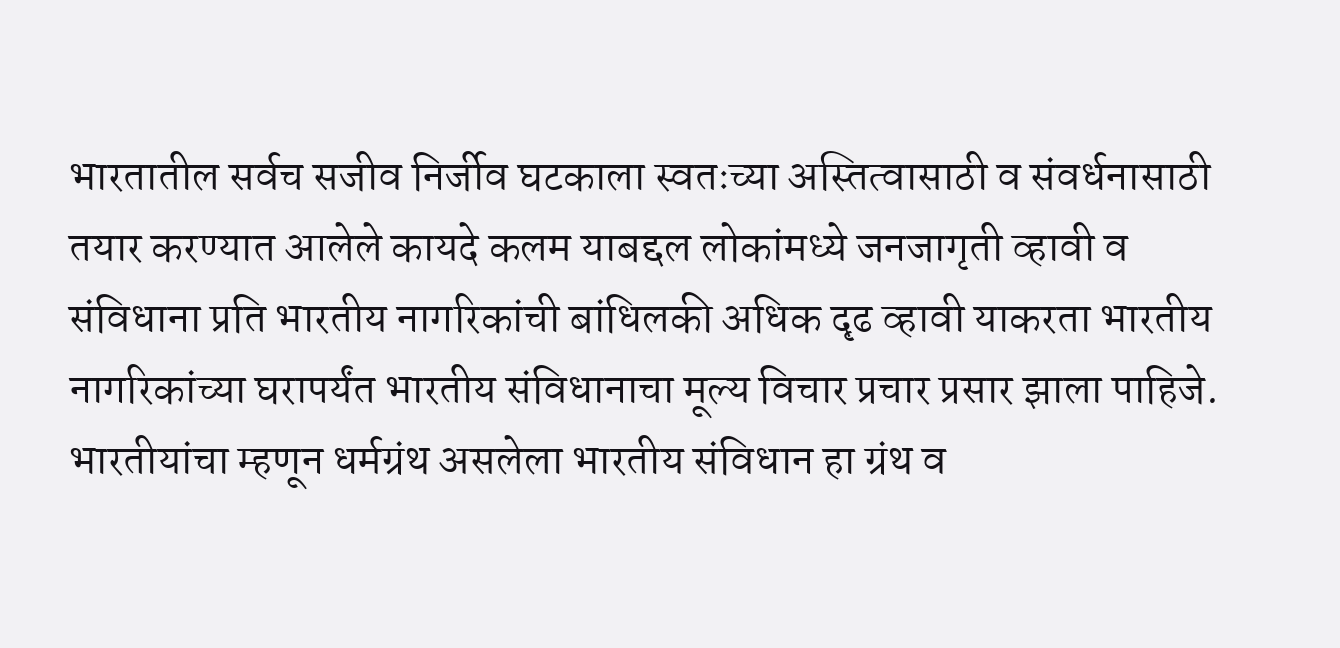भारतातील सर्वच सजीव निर्जीव घटकाला स्वतःच्या अस्तित्वासाठी व संवर्धनासाठी तयार करण्यात आलेले कायदे कलम याबद्दल लोकांमध्ये जनजागृती व्हावी व संविधाना प्रति भारतीय नागरिकांची बांधिलकी अधिक दृढ व्हावी याकरता भारतीय नागरिकांच्या घरापर्यंत भारतीय संविधानाचा मूल्य विचार प्रचार प्रसार झाला पाहिजे. भारतीयांचा म्हणून धर्मग्रंथ असलेला भारतीय संविधान हा ग्रंथ व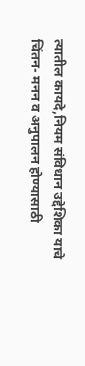त्यातील कायदे,नियम संविधान उद्देशिका याचे चिंतन- मनन व अनुपालन होण्यासाठी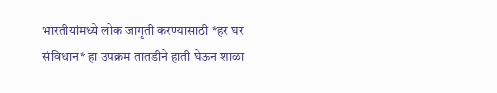भारतीयांमध्ये लोक जागृती करण्यासाठी *हर घर संविधान* हा उपक्रम तातडीने हाती घेऊन शाळा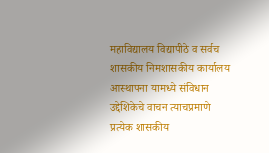महाविद्यालय विद्यापीठे व सर्वच शासकीय निमशासकीय कार्यालय आस्थापना यामध्ये संविधान उद्देशिकेचे वाचन त्याचप्रमाणे प्रत्येक शासकीय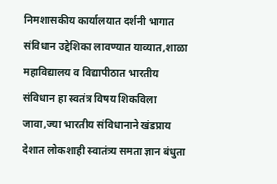निमशासकीय कार्यालयात दर्शनी भागात संविधान उद्देशिका लावण्यात याव्यात,शाळा महाविद्यालय व विद्यापीठात भारतीय संविधान हा स्वतंत्र विषय शिकविला जावा,ज्या भारतीय संविधानाने खंडप्राय देशात लोकशाही स्वातंत्र्य समता ज्ञान बंधुता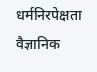धर्मनिरपेक्षता वैज्ञानिक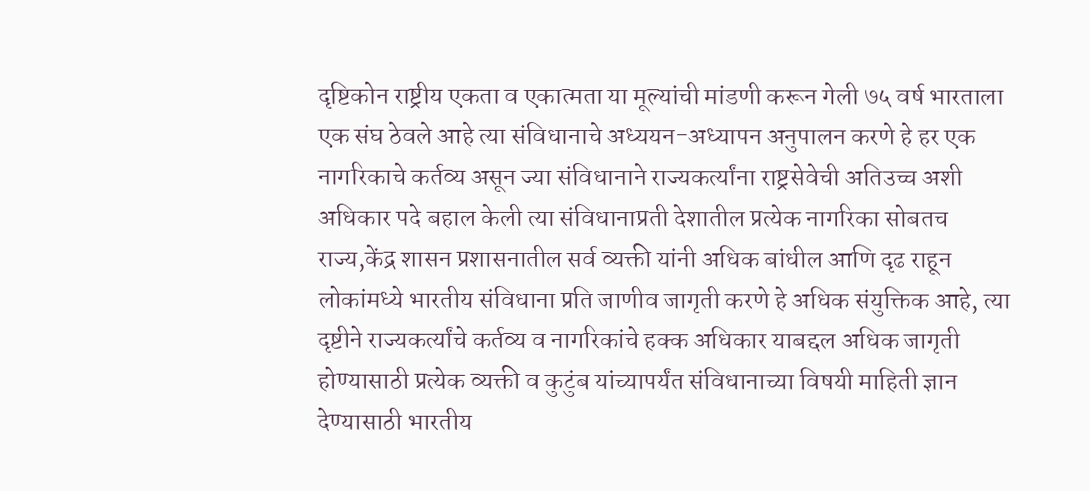दृष्टिकोन राष्ट्रीय एकता व एकात्मता या मूल्यांची मांडणी करून गेली ७५ वर्ष भारताला एक संघ ठेवले आहे त्या संविधानाचे अध्ययन-अध्यापन अनुपालन करणे हे हर एक नागरिकाचे कर्तव्य असून ज्या संविधानाने राज्यकर्त्यांना राष्ट्रसेवेची अतिउच्च अशी अधिकार पदे बहाल केली त्या संविधानाप्रती देशातील प्रत्येक नागरिका सोबतच राज्य,केंद्र शासन प्रशासनातील सर्व व्यक्ती यांनी अधिक बांधील आणि दृढ राहून लोकांमध्ये भारतीय संविधाना प्रति जाणीव जागृती करणे हे अधिक संयुक्तिक आहे, त्या दृष्टीने राज्यकर्त्यांचे कर्तव्य व नागरिकांचे हक्क अधिकार याबद्दल अधिक जागृती होण्यासाठी प्रत्येक व्यक्ती व कुटुंब यांच्यापर्यंत संविधानाच्या विषयी माहिती ज्ञान देण्यासाठी भारतीय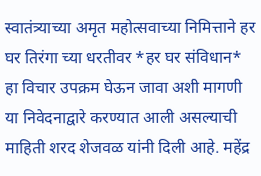स्वातंत्र्याच्या अमृत महोत्सवाच्या निमित्ताने हर घर तिरंगा च्या धरतीवर *हर घर संविधान* हा विचार उपक्रम घेऊन जावा अशी मागणी या निवेदनाद्वारे करण्यात आली असल्याची माहिती शरद शेजवळ यांनी दिली आहे. महेंद्र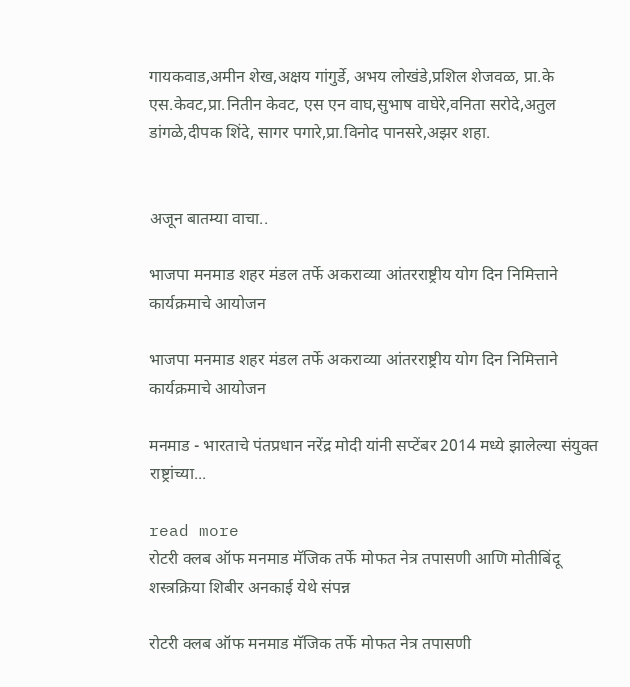गायकवाड,अमीन शेख,अक्षय गांगुर्डे, अभय लोखंडे,प्रशिल शेजवळ, प्रा.के एस.केवट,प्रा.नितीन केवट, एस एन वाघ,सुभाष वाघेरे,वनिता सरोदे,अतुल डांगळे,दीपक शिंदे, सागर पगारे,प्रा.विनोद पानसरे,अझर शहा.


अजून बातम्या वाचा..

भाजपा मनमाड शहर मंडल तर्फे अकराव्या आंतरराष्ट्रीय योग दिन निमित्ताने कार्यक्रमाचे आयोजन

भाजपा मनमाड शहर मंडल तर्फे अकराव्या आंतरराष्ट्रीय योग दिन निमित्ताने कार्यक्रमाचे आयोजन

मनमाड - भारताचे पंतप्रधान नरेंद्र मोदी यांनी सप्टेंबर 2014 मध्ये झालेल्या संयुक्त राष्ट्रांच्या...

read more
रोटरी क्लब ऑफ मनमाड मॅजिक तर्फे मोफत नेत्र तपासणी आणि मोतीबिंदू शस्त्रक्रिया शिबीर अनकाई येथे संपन्न

रोटरी क्लब ऑफ मनमाड मॅजिक तर्फे मोफत नेत्र तपासणी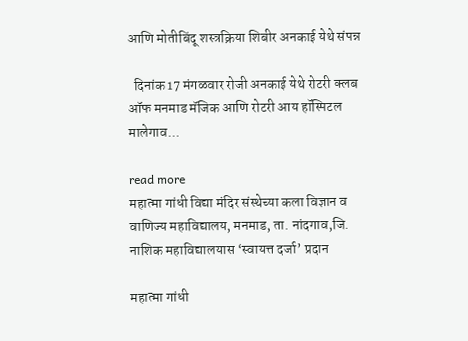आणि मोतीबिंदू शस्त्रक्रिया शिबीर अनकाई येथे संपन्न

  दिनांक 17 मंगळवार रोजी अनकाई येथे रोटरी क्लब ऑफ मनमाड मॅजिक आणि रोटरी आय हॉस्पिटल मालेगाव...

read more
महात्मा गांधी विद्या मंदिर संस्थेच्या कला विज्ञान व वाणिज्य महाविद्यालय, मनमाड, ता. नांदगाव,जि. नाशिक महाविद्यालयास ‘स्वायत्त दर्जा’ प्रदान

महात्मा गांधी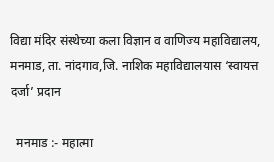विद्या मंदिर संस्थेच्या कला विज्ञान व वाणिज्य महाविद्यालय, मनमाड, ता. नांदगाव,जि. नाशिक महाविद्यालयास ‘स्वायत्त दर्जा’ प्रदान

  मनमाड :- महात्मा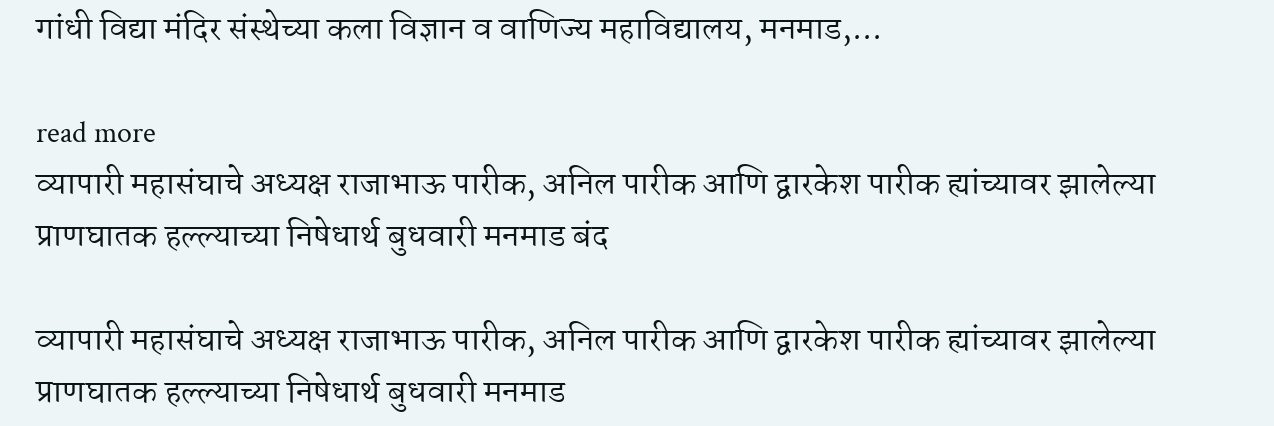गांधी विद्या मंदिर संस्थेच्या कला विज्ञान व वाणिज्य महाविद्यालय, मनमाड,...

read more
व्यापारी महासंघाचे अध्यक्ष राजाभाऊ पारीक, अनिल पारीक आणि द्वारकेश पारीक ह्यांच्यावर झालेल्या प्राणघातक हल्ल्याच्या निषेधार्थ बुधवारी मनमाड बंद

व्यापारी महासंघाचे अध्यक्ष राजाभाऊ पारीक, अनिल पारीक आणि द्वारकेश पारीक ह्यांच्यावर झालेल्या प्राणघातक हल्ल्याच्या निषेधार्थ बुधवारी मनमाड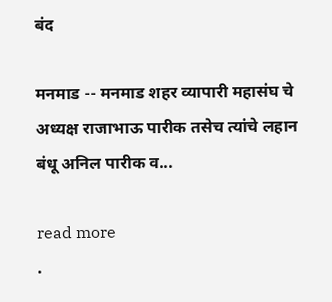बंद

मनमाड -- मनमाड शहर व्यापारी महासंघ चे अध्यक्ष राजाभाऊ पारीक तसेच त्यांचे लहान बंधू अनिल पारीक व...

read more
.